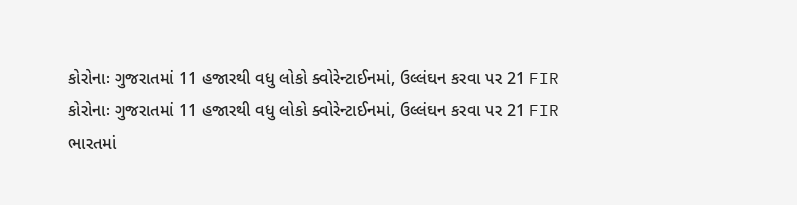કોરોનાઃ ગુજરાતમાં 11 હજારથી વધુ લોકો ક્વોરેન્ટાઈનમાં, ઉલ્લંઘન કરવા પર 21 FIR
કોરોનાઃ ગુજરાતમાં 11 હજારથી વધુ લોકો ક્વોરેન્ટાઈનમાં, ઉલ્લંઘન કરવા પર 21 FIR
ભારતમાં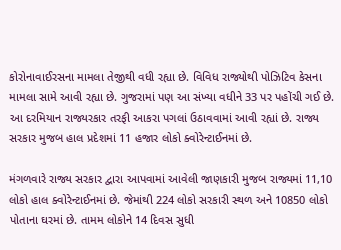કોરોનાવાઈરસના મામલા તેજીથી વધી રહ્યા છે. વિવિધ રાજ્યોથી પોઝિટિવ કેસના મામલા સામે આવી રહ્યા છે. ગુજરામાં પણ આ સંખ્યા વધીને 33 પર પહોંચી ગઈ છે. આ દરમિયાન રાજ્યરકાર તરફી આકરા પગલાં ઉઠાવવામાં આવી રહ્યાં છે. રાજ્ય સરકાર મુજબ હાલ પ્રદેશમાં 11 હજાર લોકો ક્વોરેન્ટાઈનમાં છે.

મંગળવારે રાજ્ય સરકાર દ્વારા આપવામાં આવેલી જાણકારી મુજબ રાજ્યમાં 11,10 લોકો હાલ ક્વોરેન્ટાઈનમાં છે. જેમાંથી 224 લોકો સરકારી સ્થળ અને 10850 લોકો પોતાના ઘરમાં છે. તામમ લોકોને 14 દિવસ સુધી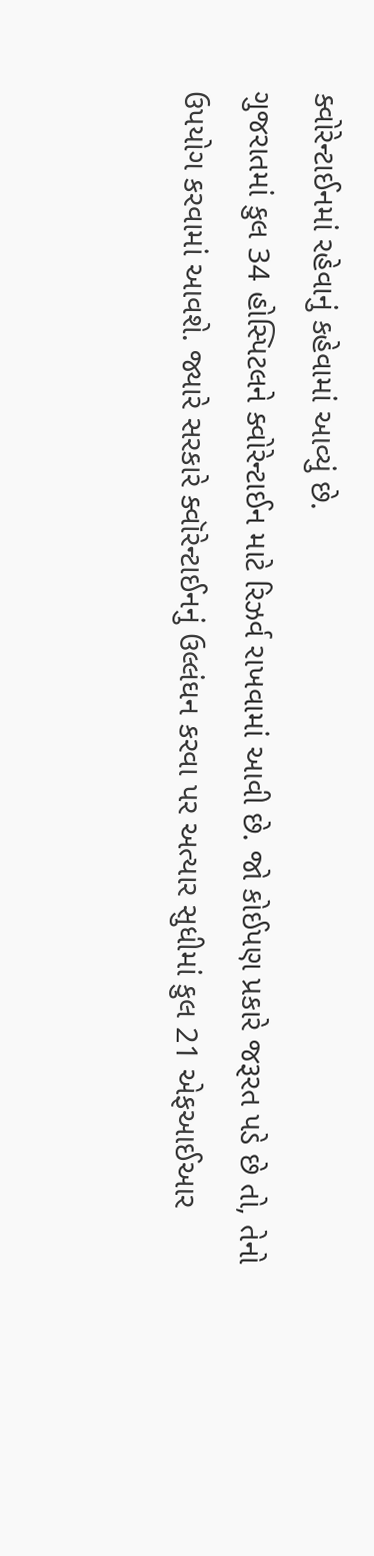ક્વોરેન્ટાઈનમાં રહેવાનું કહેવામાં આવ્યું છે.
ગુજરાતમાં કુલ 34 હોસ્પિટલને ક્વોરેન્ટાઈન માટે રિઝર્વ રાખવામાં આવી છે. જો કોઈપણ પ્રકારે જરૂરત પડે છે તો, તેનો ઉપયોગ કરવામાં આવશે. જ્યારે સરકારે ક્વૉરેન્ટાઈનનું ઉલ્લંઘન કરવા પર અત્યાર સુધીમાં કુલ 21 એફઆઈઆર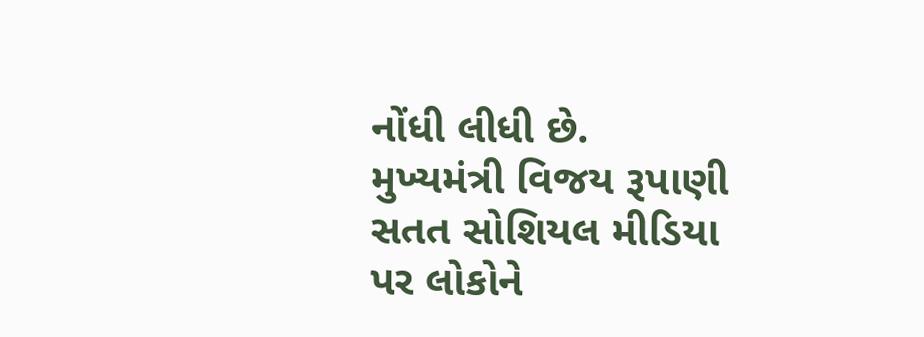નોંધી લીધી છે.
મુખ્યમંત્રી વિજય રૂપાણી સતત સોશિયલ મીડિયા પર લોકોને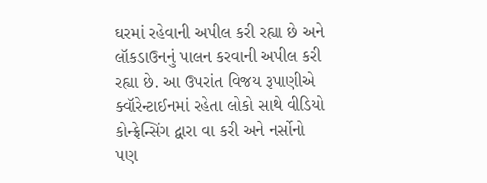ઘરમાં રહેવાની અપીલ કરી રહ્યા છે અને લૉકડાઉનનું પાલન કરવાની અપીલ કરી રહ્યા છે. આ ઉપરાંત વિજય રૂપાણીએ ક્વૉરેન્ટાઈનમાં રહેતા લોકો સાથે વીડિયો કોન્ફ્રેન્સિંગ દ્વારા વા કરી અને નર્સોનો પણ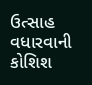ઉત્સાહ વધારવાની કોશિશ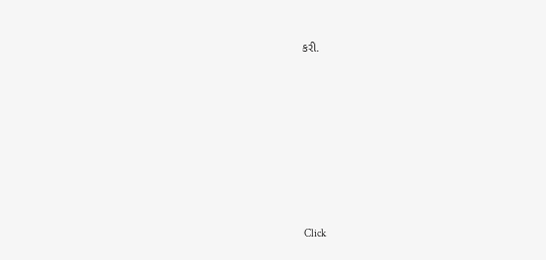કરી.












Click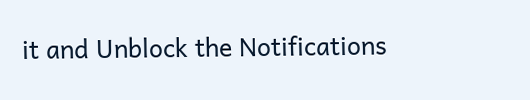it and Unblock the Notifications